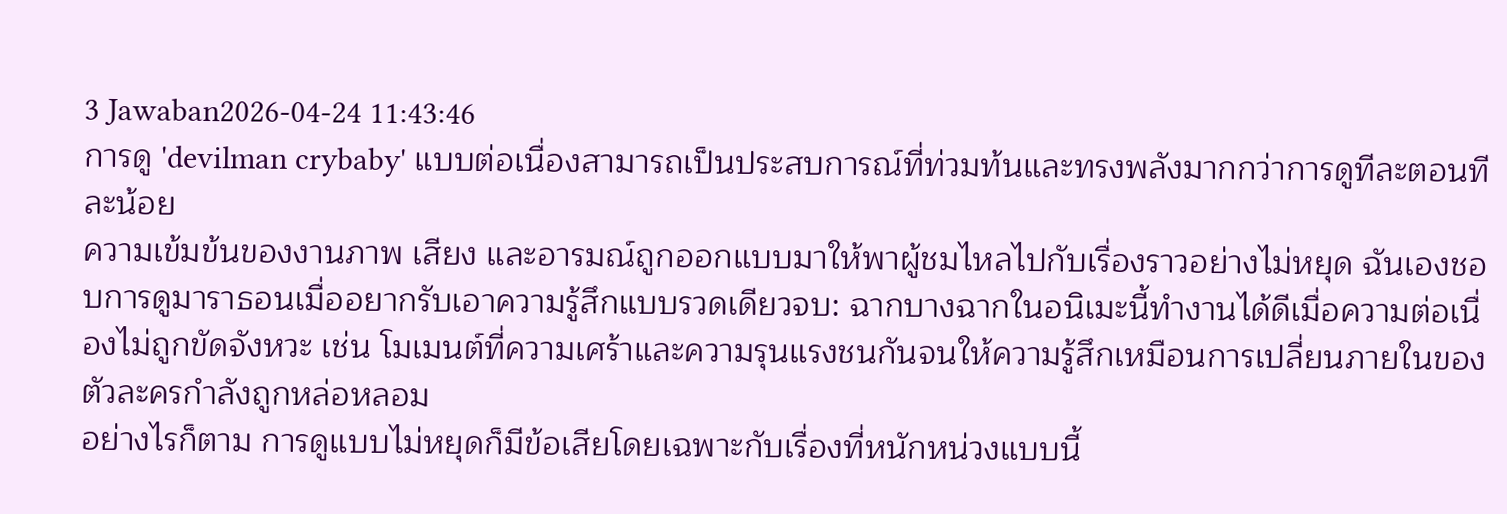3 Jawaban2026-04-24 11:43:46
การดู 'devilman crybaby' แบบต่อเนื่องสามารถเป็นประสบการณ์ที่ท่วมท้นและทรงพลังมากกว่าการดูทีละตอนทีละน้อย
ความเข้มข้นของงานภาพ เสียง และอารมณ์ถูกออกแบบมาให้พาผู้ชมไหลไปกับเรื่องราวอย่างไม่หยุด ฉันเองชอบการดูมาราธอนเมื่ออยากรับเอาความรู้สึกแบบรวดเดียวจบ: ฉากบางฉากในอนิเมะนี้ทำงานได้ดีเมื่อความต่อเนื่องไม่ถูกขัดจังหวะ เช่น โมเมนต์ที่ความเศร้าและความรุนแรงชนกันจนให้ความรู้สึกเหมือนการเปลี่ยนภายในของตัวละครกำลังถูกหล่อหลอม
อย่างไรก็ตาม การดูแบบไม่หยุดก็มีข้อเสียโดยเฉพาะกับเรื่องที่หนักหน่วงแบบนี้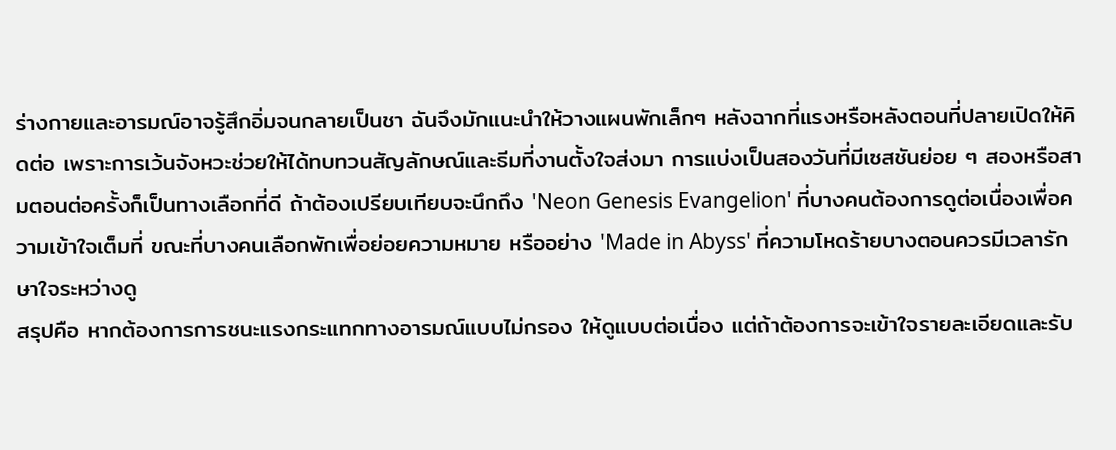ร่างกายและอารมณ์อาจรู้สึกอิ่มจนกลายเป็นชา ฉันจึงมักแนะนำให้วางแผนพักเล็กๆ หลังฉากที่แรงหรือหลังตอนที่ปลายเปิดให้คิดต่อ เพราะการเว้นจังหวะช่วยให้ได้ทบทวนสัญลักษณ์และธีมที่งานตั้งใจส่งมา การแบ่งเป็นสองวันที่มีเซสชันย่อย ๆ สองหรือสามตอนต่อครั้งก็เป็นทางเลือกที่ดี ถ้าต้องเปรียบเทียบจะนึกถึง 'Neon Genesis Evangelion' ที่บางคนต้องการดูต่อเนื่องเพื่อความเข้าใจเต็มที่ ขณะที่บางคนเลือกพักเพื่อย่อยความหมาย หรืออย่าง 'Made in Abyss' ที่ความโหดร้ายบางตอนควรมีเวลารักษาใจระหว่างดู
สรุปคือ หากต้องการการชนะแรงกระแทกทางอารมณ์แบบไม่กรอง ให้ดูแบบต่อเนื่อง แต่ถ้าต้องการจะเข้าใจรายละเอียดและรับ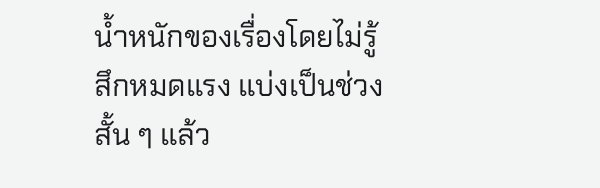น้ำหนักของเรื่องโดยไม่รู้สึกหมดแรง แบ่งเป็นช่วงสั้น ๆ แล้ว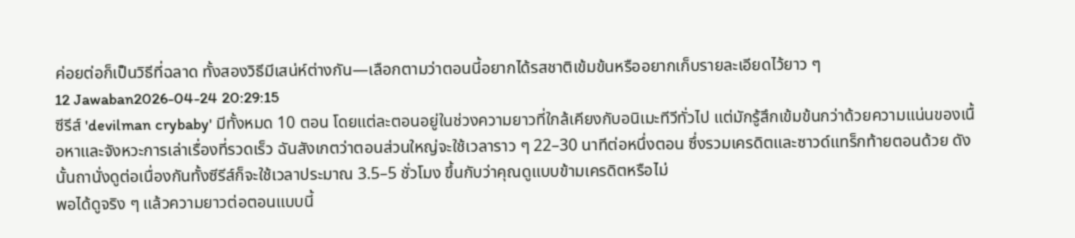ค่อยต่อก็เป็นวิธีที่ฉลาด ทั้งสองวิธีมีเสน่ห์ต่างกัน—เลือกตามว่าตอนนี้อยากได้รสชาติเข้มข้นหรืออยากเก็บรายละเอียดไว้ยาว ๆ
12 Jawaban2026-04-24 20:29:15
ซีรีส์ 'devilman crybaby' มีทั้งหมด 10 ตอน โดยแต่ละตอนอยู่ในช่วงความยาวที่ใกล้เคียงกับอนิเมะทีวีทั่วไป แต่มักรู้สึกเข้มข้นกว่าด้วยความแน่นของเนื้อหาและจังหวะการเล่าเรื่องที่รวดเร็ว ฉันสังเกตว่าตอนส่วนใหญ่จะใช้เวลาราว ๆ 22–30 นาทีต่อหนึ่งตอน ซึ่งรวมเครดิตและซาวด์แทร็กท้ายตอนด้วย ดังนั้นถานั่งดูต่อเนื่องกันทั้งซีรีส์ก็จะใช้เวลาประมาณ 3.5–5 ชั่วโมง ขึ้นกับว่าคุณดูแบบข้ามเครดิตหรือไม่
พอได้ดูจริง ๆ แล้วความยาวต่อตอนแบบนี้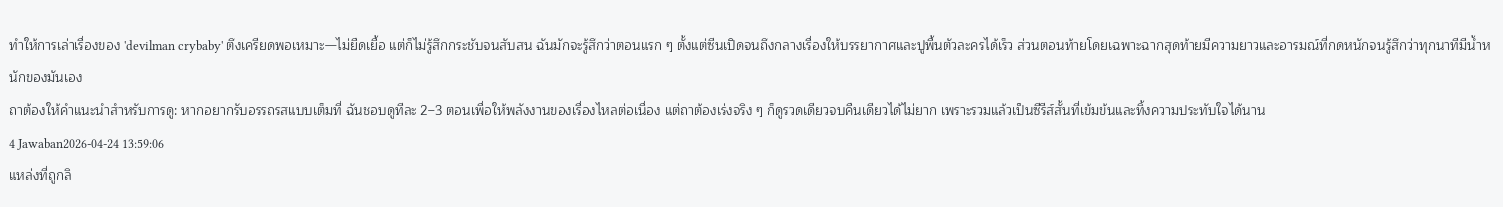ทำให้การเล่าเรื่องของ 'devilman crybaby' ตึงเครียดพอเหมาะ—ไม่ยืดเยื้อ แต่ก็ไม่รู้สึกกระชับจนสับสน ฉันมักจะรู้สึกว่าตอนแรก ๆ ตั้งแต่ซีนเปิดจนถึงกลางเรื่องให้บรรยากาศและปูพื้นตัวละครได้เร็ว ส่วนตอนท้ายโดยเฉพาะฉากสุดท้ายมีความยาวและอารมณ์ที่กดหนักจนรู้สึกว่าทุกนาทีมีน้ำหนักของมันเอง
ถาต้องให้คำแนะนำสำหรับการดู: หากอยากรับอรรถรสแบบเต็มที่ ฉันชอบดูทีละ 2–3 ตอนเพื่อให้พลังงานของเรื่องไหลต่อเนื่อง แต่ถาต้องเร่งจริง ๆ ก็ดูรวดเดียวจบคืนเดียวได้ไม่ยาก เพราะรวมแล้วเป็นซีรีส์สั้นที่เข้มข้นและทิ้งความประทับใจได้นาน
4 Jawaban2026-04-24 13:59:06
แหล่งที่ถูกลิ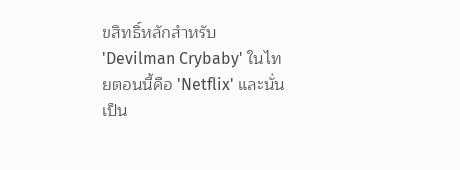ขสิทธิ์หลักสำหรับ 'Devilman Crybaby' ในไทยตอนนี้คือ 'Netflix' และนั่นเป็น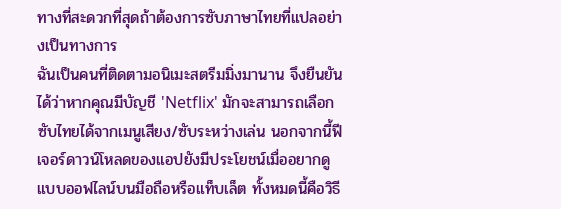ทางที่สะดวกที่สุดถ้าต้องการซับภาษาไทยที่แปลอย่างเป็นทางการ
ฉันเป็นคนที่ติดตามอนิเมะสตรีมมิ่งมานาน จึงยืนยันได้ว่าหากคุณมีบัญชี 'Netflix' มักจะสามารถเลือกซับไทยได้จากเมนูเสียง/ซับระหว่างเล่น นอกจากนี้ฟีเจอร์ดาวน์โหลดของแอปยังมีประโยชน์เมื่ออยากดูแบบออฟไลน์บนมือถือหรือแท็บเล็ต ทั้งหมดนี้คือวิธี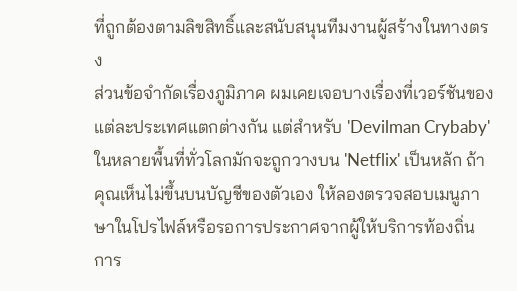ที่ถูกต้องตามลิขสิทธิ์และสนับสนุนทีมงานผู้สร้างในทางตรง
ส่วนข้อจำกัดเรื่องภูมิภาค ผมเคยเจอบางเรื่องที่เวอร์ชันของแต่ละประเทศแตกต่างกัน แต่สำหรับ 'Devilman Crybaby' ในหลายพื้นที่ทั่วโลกมักจะถูกวางบน 'Netflix' เป็นหลัก ถ้าคุณเห็นไม่ขึ้นบนบัญชีของตัวเอง ให้ลองตรวจสอบเมนูภาษาในโปรไฟล์หรือรอการประกาศจากผู้ให้บริการท้องถิ่น การ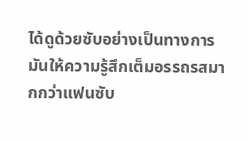ได้ดูด้วยซับอย่างเป็นทางการมันให้ความรู้สึกเต็มอรรถรสมากกว่าแฟนซับ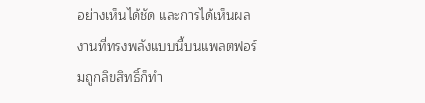อย่างเห็นได้ชัด และการได้เห็นผลงานที่ทรงพลังแบบนี้บนแพลตฟอร์มถูกลิขสิทธิ์ก็ทำ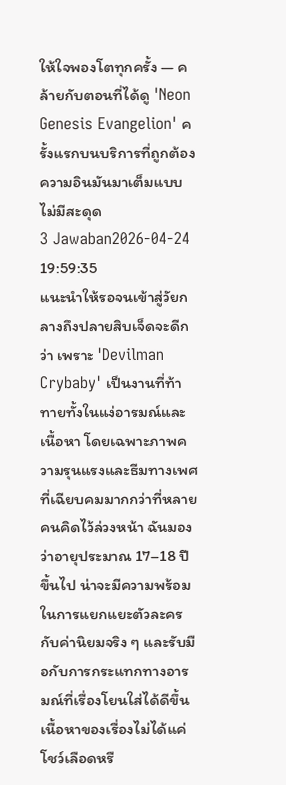ให้ใจพองโตทุกครั้ง — คล้ายกับตอนที่ได้ดู 'Neon Genesis Evangelion' ครั้งแรกบนบริการที่ถูกต้อง ความอินมันมาเต็มแบบไม่มีสะดุด
3 Jawaban2026-04-24 19:59:35
แนะนำให้รอจนเข้าสู่วัยกลางถึงปลายสิบเจ็ดจะดีกว่า เพราะ 'Devilman Crybaby' เป็นงานที่ท้าทายทั้งในแง่อารมณ์และเนื้อหา โดยเฉพาะภาพความรุนแรงและธีมทางเพศที่เฉียบคมมากกว่าที่หลายคนคิดไว้ล่วงหน้า ฉันมองว่าอายุประมาณ 17–18 ปีขึ้นไป น่าจะมีความพร้อมในการแยกแยะตัวละครกับค่านิยมจริง ๆ และรับมือกับการกระแทกทางอารมณ์ที่เรื่องโยนใส่ได้ดีขึ้น
เนื้อหาของเรื่องไม่ได้แค่โชว์เลือดหรื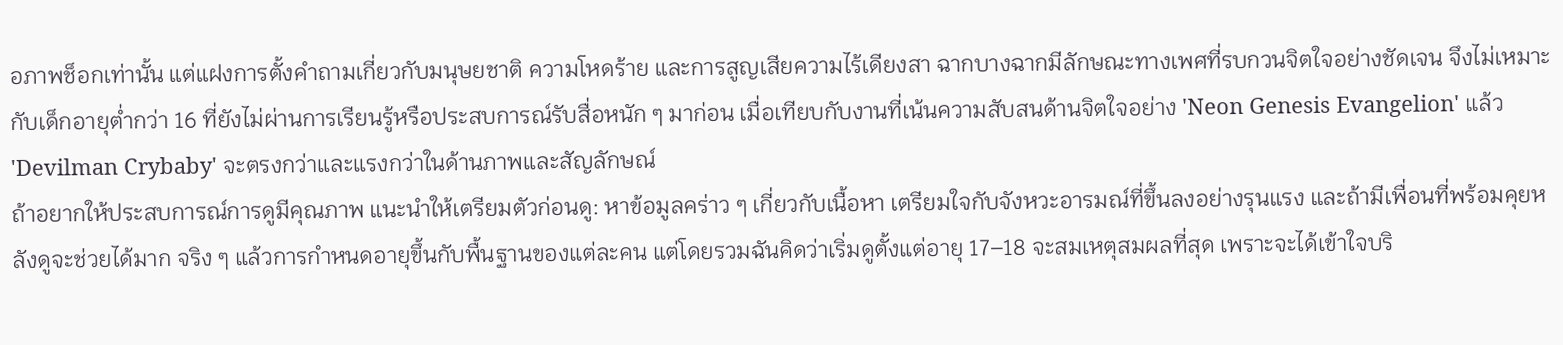อภาพช็อกเท่านั้น แต่แฝงการตั้งคำถามเกี่ยวกับมนุษยชาติ ความโหดร้าย และการสูญเสียความไร้เดียงสา ฉากบางฉากมีลักษณะทางเพศที่รบกวนจิตใจอย่างชัดเจน จึงไม่เหมาะกับเด็กอายุต่ำกว่า 16 ที่ยังไม่ผ่านการเรียนรู้หรือประสบการณ์รับสื่อหนัก ๆ มาก่อน เมื่อเทียบกับงานที่เน้นความสับสนด้านจิตใจอย่าง 'Neon Genesis Evangelion' แล้ว 'Devilman Crybaby' จะตรงกว่าและแรงกว่าในด้านภาพและสัญลักษณ์
ถ้าอยากให้ประสบการณ์การดูมีคุณภาพ แนะนำให้เตรียมตัวก่อนดู: หาข้อมูลคร่าว ๆ เกี่ยวกับเนื้อหา เตรียมใจกับจังหวะอารมณ์ที่ขึ้นลงอย่างรุนแรง และถ้ามีเพื่อนที่พร้อมคุยหลังดูจะช่วยได้มาก จริง ๆ แล้วการกำหนดอายุขึ้นกับพื้นฐานของแต่ละคน แต่โดยรวมฉันคิดว่าเริ่มดูตั้งแต่อายุ 17–18 จะสมเหตุสมผลที่สุด เพราะจะได้เข้าใจบริ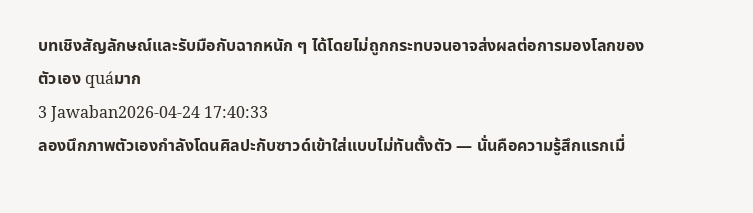บทเชิงสัญลักษณ์และรับมือกับฉากหนัก ๆ ได้โดยไม่ถูกกระทบจนอาจส่งผลต่อการมองโลกของตัวเอง quáมาก
3 Jawaban2026-04-24 17:40:33
ลองนึกภาพตัวเองกำลังโดนศิลปะกับซาวด์เข้าใส่แบบไม่ทันตั้งตัว — นั่นคือความรู้สึกแรกเมื่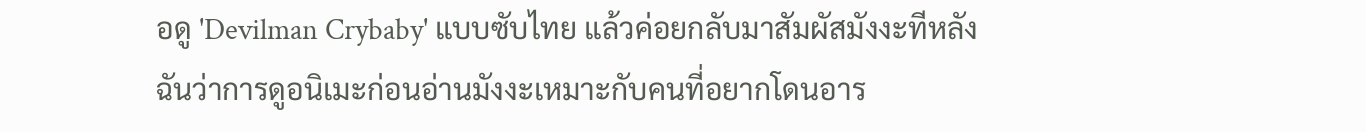อดู 'Devilman Crybaby' แบบซับไทย แล้วค่อยกลับมาสัมผัสมังงะทีหลัง
ฉันว่าการดูอนิเมะก่อนอ่านมังงะเหมาะกับคนที่อยากโดนอาร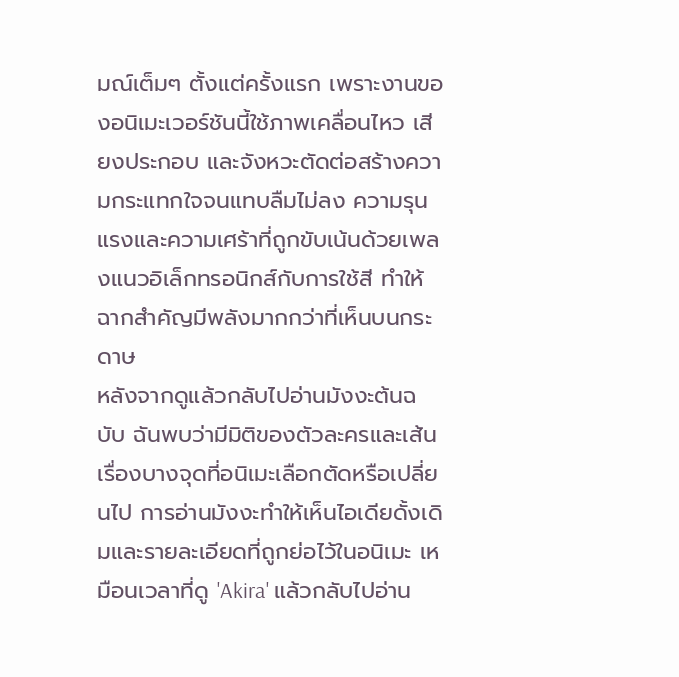มณ์เต็มๆ ตั้งแต่ครั้งแรก เพราะงานของอนิเมะเวอร์ชันนี้ใช้ภาพเคลื่อนไหว เสียงประกอบ และจังหวะตัดต่อสร้างความกระแทกใจจนแทบลืมไม่ลง ความรุนแรงและความเศร้าที่ถูกขับเน้นด้วยเพลงแนวอิเล็กทรอนิกส์กับการใช้สี ทำให้ฉากสำคัญมีพลังมากกว่าที่เห็นบนกระดาษ
หลังจากดูแล้วกลับไปอ่านมังงะต้นฉบับ ฉันพบว่ามีมิติของตัวละครและเส้นเรื่องบางจุดที่อนิเมะเลือกตัดหรือเปลี่ยนไป การอ่านมังงะทำให้เห็นไอเดียดั้งเดิมและรายละเอียดที่ถูกย่อไว้ในอนิเมะ เหมือนเวลาที่ดู 'Akira' แล้วกลับไปอ่าน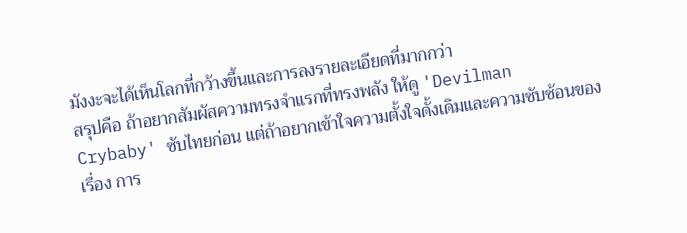มังงะจะได้เห็นโลกที่กว้างขึ้นและการลงรายละเอียดที่มากกว่า
สรุปคือ ถ้าอยากสัมผัสความทรงจำแรกที่ทรงพลัง ให้ดู 'Devilman Crybaby' ซับไทยก่อน แต่ถ้าอยากเข้าใจความตั้งใจดั้งเดิมและความซับซ้อนของเรื่อง การ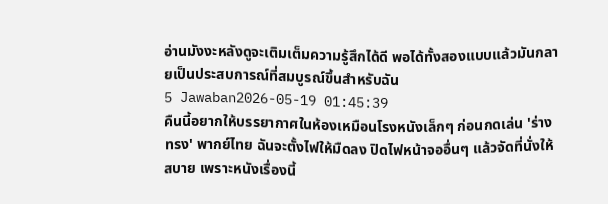อ่านมังงะหลังดูจะเติมเต็มความรู้สึกได้ดี พอได้ทั้งสองแบบแล้วมันกลายเป็นประสบการณ์ที่สมบูรณ์ขึ้นสำหรับฉัน
5 Jawaban2026-05-19 01:45:39
คืนนี้อยากให้บรรยากาศในห้องเหมือนโรงหนังเล็กๆ ก่อนกดเล่น 'ร่างทรง' พากย์ไทย ฉันจะตั้งไฟให้มืดลง ปิดไฟหน้าจออื่นๆ แล้วจัดที่นั่งให้สบาย เพราะหนังเรื่องนี้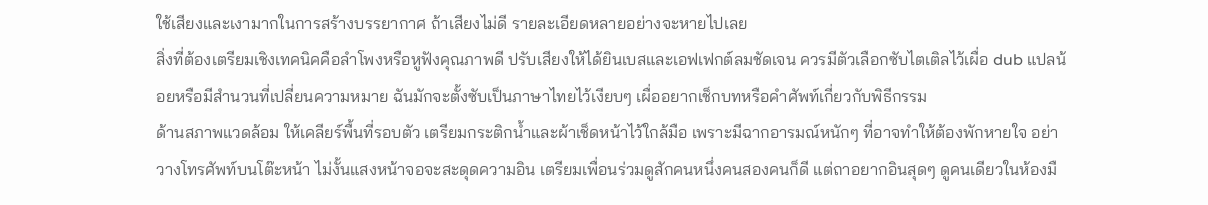ใช้เสียงและเงามากในการสร้างบรรยากาศ ถ้าเสียงไม่ดี รายละเอียดหลายอย่างจะหายไปเลย
สิ่งที่ต้องเตรียมเชิงเทคนิคคือลำโพงหรือหูฟังคุณภาพดี ปรับเสียงให้ได้ยินเบสและเอฟเฟกต์ลมชัดเจน ควรมีตัวเลือกซับไตเติลไว้เผื่อ dub แปลน้อยหรือมีสำนวนที่เปลี่ยนความหมาย ฉันมักจะตั้งซับเป็นภาษาไทยไว้เงียบๆ เผื่ออยากเช็กบทหรือคำศัพท์เกี่ยวกับพิธีกรรม
ด้านสภาพแวดล้อม ให้เคลียร์พื้นที่รอบตัว เตรียมกระติกน้ำและผ้าเช็ดหน้าไว้ใกล้มือ เพราะมีฉากอารมณ์หนักๆ ที่อาจทำให้ต้องพักหายใจ อย่าวางโทรศัพท์บนโต๊ะหน้า ไม่งั้นแสงหน้าจอจะสะดุดความอิน เตรียมเพื่อนร่วมดูสักคนหนึ่งคนสองคนก็ดี แต่ถาอยากอินสุดๆ ดูคนเดียวในห้องมื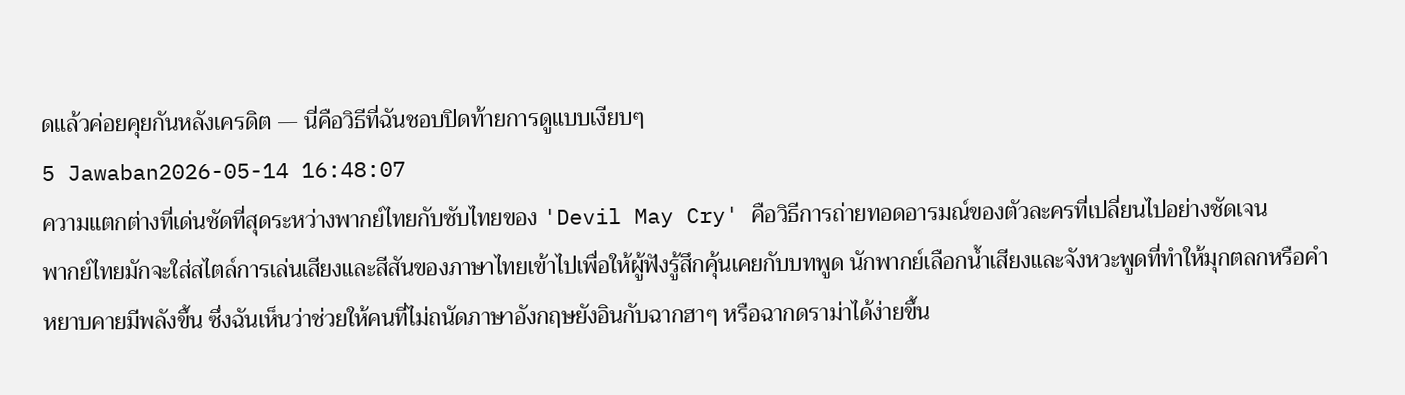ดแล้วค่อยคุยกันหลังเครดิต — นี่คือวิธีที่ฉันชอบปิดท้ายการดูแบบเงียบๆ
5 Jawaban2026-05-14 16:48:07
ความแตกต่างที่เด่นชัดที่สุดระหว่างพากย์ไทยกับซับไทยของ 'Devil May Cry' คือวิธีการถ่ายทอดอารมณ์ของตัวละครที่เปลี่ยนไปอย่างชัดเจน
พากย์ไทยมักจะใส่สไตล์การเล่นเสียงและสีสันของภาษาไทยเข้าไปเพื่อให้ผู้ฟังรู้สึกคุ้นเคยกับบทพูด นักพากย์เลือกน้ำเสียงและจังหวะพูดที่ทำให้มุกตลกหรือคำหยาบคายมีพลังขึ้น ซึ่งฉันเห็นว่าช่วยให้คนที่ไม่ถนัดภาษาอังกฤษยังอินกับฉากฮาๆ หรือฉากดราม่าได้ง่ายขึ้น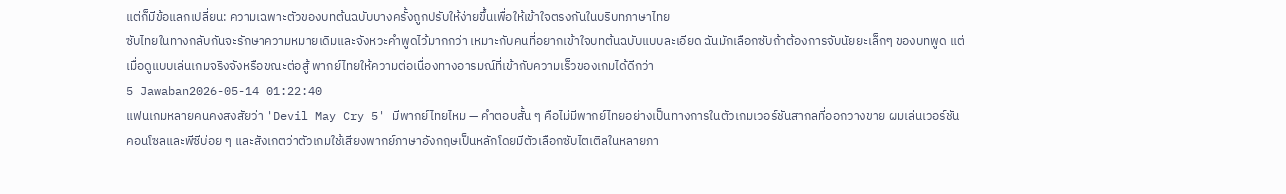แต่ก็มีข้อแลกเปลี่ยน: ความเฉพาะตัวของบทต้นฉบับบางครั้งถูกปรับให้ง่ายขึ้นเพื่อให้เข้าใจตรงกันในบริบทภาษาไทย
ซับไทยในทางกลับกันจะรักษาความหมายเดิมและจังหวะคำพูดไว้มากกว่า เหมาะกับคนที่อยากเข้าใจบทต้นฉบับแบบละเอียด ฉันมักเลือกซับถ้าต้องการจับนัยยะเล็กๆ ของบทพูด แต่เมื่อดูแบบเล่นเกมจริงจังหรือขณะต่อสู้ พากย์ไทยให้ความต่อเนื่องทางอารมณ์ที่เข้ากับความเร็วของเกมได้ดีกว่า
5 Jawaban2026-05-14 01:22:40
แฟนเกมหลายคนคงสงสัยว่า 'Devil May Cry 5' มีพากย์ไทยไหม — คำตอบสั้น ๆ คือไม่มีพากย์ไทยอย่างเป็นทางการในตัวเกมเวอร์ชันสากลที่ออกวางขาย ผมเล่นเวอร์ชันคอนโซลและพีซีบ่อย ๆ และสังเกตว่าตัวเกมใช้เสียงพากย์ภาษาอังกฤษเป็นหลักโดยมีตัวเลือกซับไตเติลในหลายภา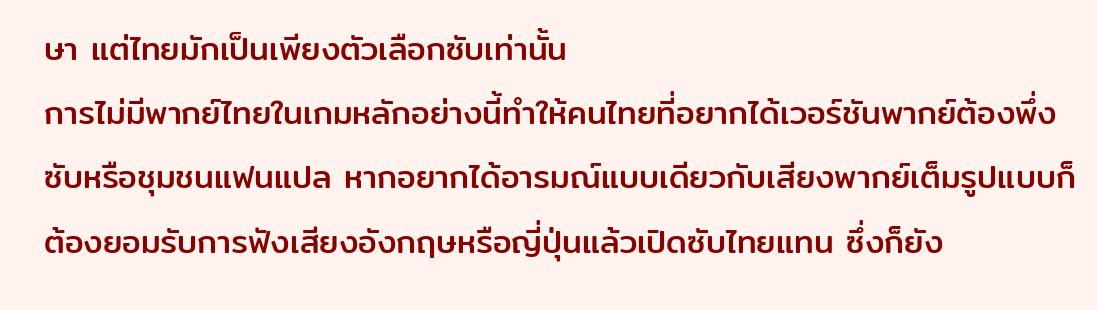ษา แต่ไทยมักเป็นเพียงตัวเลือกซับเท่านั้น
การไม่มีพากย์ไทยในเกมหลักอย่างนี้ทำให้คนไทยที่อยากได้เวอร์ชันพากย์ต้องพึ่งซับหรือชุมชนแฟนแปล หากอยากได้อารมณ์แบบเดียวกับเสียงพากย์เต็มรูปแบบก็ต้องยอมรับการฟังเสียงอังกฤษหรือญี่ปุ่นแล้วเปิดซับไทยแทน ซึ่งก็ยัง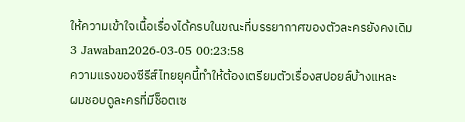ให้ความเข้าใจเนื้อเรื่องได้ครบในขณะที่บรรยากาศของตัวละครยังคงเดิม
3 Jawaban2026-03-05 00:23:58
ความแรงของซีรีส์ไทยยุคนี้ทำให้ต้องเตรียมตัวเรื่องสปอยล์บ้างแหละ
ผมชอบดูละครที่มีช็อตเซ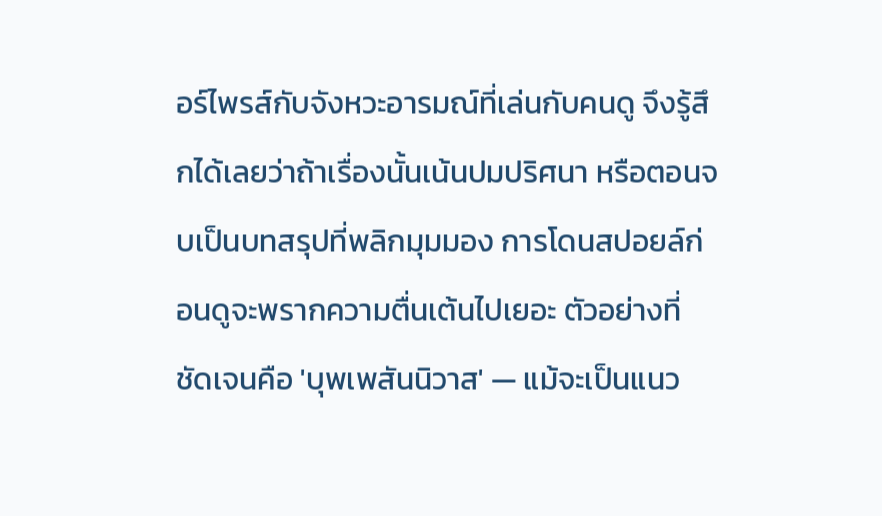อร์ไพรส์กับจังหวะอารมณ์ที่เล่นกับคนดู จึงรู้สึกได้เลยว่าถ้าเรื่องนั้นเน้นปมปริศนา หรือตอนจบเป็นบทสรุปที่พลิกมุมมอง การโดนสปอยล์ก่อนดูจะพรากความตื่นเต้นไปเยอะ ตัวอย่างที่ชัดเจนคือ 'บุพเพสันนิวาส' — แม้จะเป็นแนว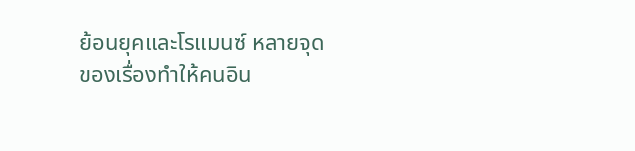ย้อนยุคและโรแมนซ์ หลายจุดของเรื่องทำให้คนอิน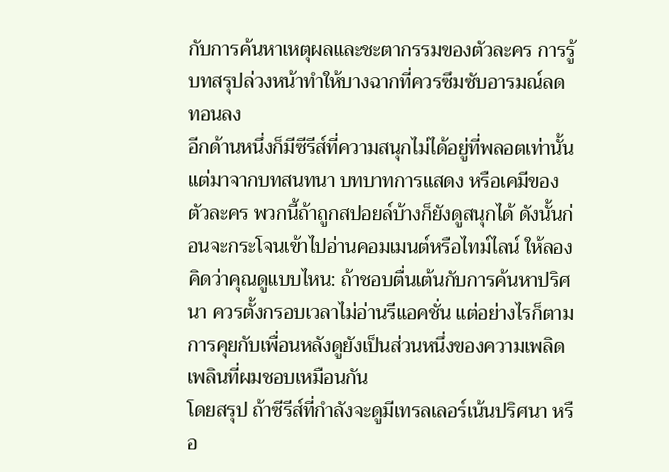กับการค้นหาเหตุผลและชะตากรรมของตัวละคร การรู้บทสรุปล่วงหน้าทำให้บางฉากที่ควรซึมซับอารมณ์ลดทอนลง
อีกด้านหนึ่งก็มีซีรีส์ที่ความสนุกไม่ได้อยู่ที่พลอตเท่านั้น แต่มาจากบทสนทนา บทบาทการแสดง หรือเคมีของตัวละคร พวกนี้ถ้าถูกสปอยล์บ้างก็ยังดูสนุกได้ ดังนั้นก่อนจะกระโจนเข้าไปอ่านคอมเมนต์หรือไทม์ไลน์ ให้ลองคิดว่าคุณดูแบบไหน: ถ้าชอบตื่นเต้นกับการค้นหาปริศนา ควรตั้งกรอบเวลาไม่อ่านรีแอคชั่น แต่อย่างไรก็ตามการคุยกับเพื่อนหลังดูยังเป็นส่วนหนึ่งของความเพลิดเพลินที่ผมชอบเหมือนกัน
โดยสรุป ถ้าซีรีส์ที่กำลังจะดูมีเทรลเลอร์เน้นปริศนา หรือ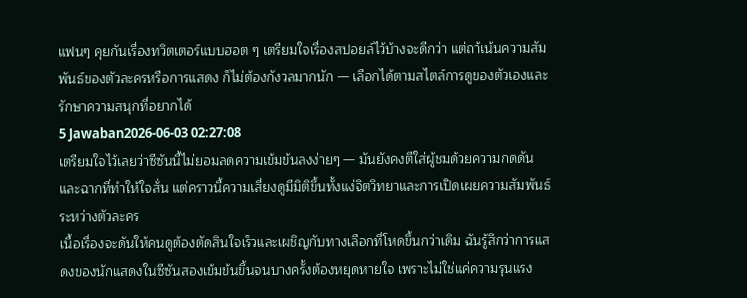แฟนๆ คุยกันเรื่องทวิตเตอร์แบบฮอต ๆ เตรียมใจเรื่องสปอยล์ไว้บ้างจะดีกว่า แต่ถา้เน้นความสัมพันธ์ของตัวละครหรือการแสดง ก็ไม่ต้องกังวลมากนัก — เลือกได้ตามสไตล์การดูของตัวเองและรักษาความสนุกที่อยากได้
5 Jawaban2026-06-03 02:27:08
เตรียมใจไว้เลยว่าซีซันนี้ไม่ยอมลดความเข้มข้นลงง่ายๆ — มันยังคงตีใส่ผู้ชมด้วยความกดดันและฉากที่ทำให้ใจสั่น แต่คราวนี้ความเสี่ยงดูมีมิติขึ้นทั้งแง่จิตวิทยาและการเปิดเผยความสัมพันธ์ระหว่างตัวละคร
เนื้อเรื่องจะดันให้คนดูต้องตัดสินใจเร็วและเผชิญกับทางเลือกที่โหดขึ้นกว่าเดิม ฉันรู้สึกว่าการแสดงของนักแสดงในซีซันสองเข้มข้นขึ้นจนบางครั้งต้องหยุดหายใจ เพราะไม่ใช่แค่ความรุนแรง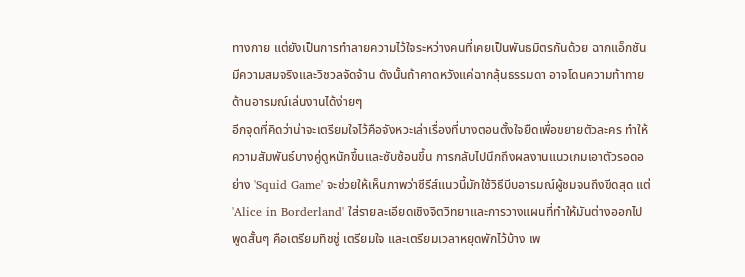ทางกาย แต่ยังเป็นการทำลายความไว้ใจระหว่างคนที่เคยเป็นพันธมิตรกันด้วย ฉากแอ็กชันมีความสมจริงและวิชวลจัดจ้าน ดังนั้นถ้าคาดหวังแค่ฉากลุ้นธรรมดา อาจโดนความท้าทายด้านอารมณ์เล่นงานได้ง่ายๆ
อีกจุดที่คิดว่าน่าจะเตรียมใจไว้คือจังหวะเล่าเรื่องที่บางตอนตั้งใจยืดเพื่อขยายตัวละคร ทำให้ความสัมพันธ์บางคู่ดูหนักขึ้นและซับซ้อนขึ้น การกลับไปนึกถึงผลงานแนวเกมเอาตัวรอดอย่าง 'Squid Game' จะช่วยให้เห็นภาพว่าซีรีส์แนวนี้มักใช้วิธีบีบอารมณ์ผู้ชมจนถึงขีดสุด แต่ 'Alice in Borderland' ใส่รายละเอียดเชิงจิตวิทยาและการวางแผนที่ทำให้มันต่างออกไป พูดสั้นๆ คือเตรียมทิชชู่ เตรียมใจ และเตรียมเวลาหยุดพักไว้บ้าง เพ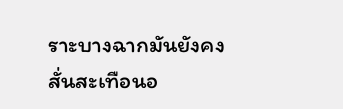ราะบางฉากมันยังคงสั่นสะเทือนอ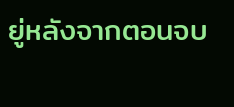ยู่หลังจากตอนจบ